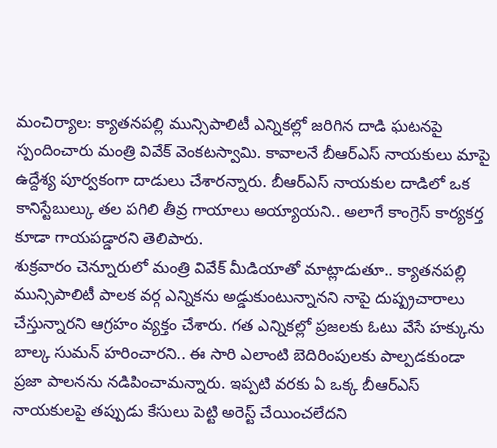మంచిర్యాల: క్యాతనపల్లి మున్సిపాలిటీ ఎన్నికల్లో జరిగిన దాడి ఘటనపై స్పందించారు మంత్రి వివేక్ వెంకటస్వామి. కావాలనే బీఆర్ఎస్ నాయకులు మాపై ఉద్దేశ్య పూర్వకంగా దాడులు చేశారన్నారు. బీఆర్ఎస్ నాయకుల దాడిలో ఒక కానిస్టేబుల్కు తల పగిలి తీవ్ర గాయాలు అయ్యాయని.. అలాగే కాంగ్రెస్ కార్యకర్త కూడా గాయపడ్డారని తెలిపారు.
శుక్రవారం చెన్నూరులో మంత్రి వివేక్ మీడియాతో మాట్లాడుతూ.. క్యాతనపల్లి మున్సిపాలిటీ పాలక వర్గ ఎన్నికను అడ్డుకుంటున్నానని నాపై దుష్ప్రచారాలు చేస్తున్నారని ఆగ్రహం వ్యక్తం చేశారు. గత ఎన్నికల్లో ప్రజలకు ఓటు వేసే హక్కును బాల్క సుమన్ హరించారని.. ఈ సారి ఎలాంటి బెదిరింపులకు పాల్పడకుండా ప్రజా పాలనను నడిపించామన్నారు. ఇప్పటి వరకు ఏ ఒక్క బీఆర్ఎస్ నాయకులపై తప్పుడు కేసులు పెట్టి అరెస్ట్ చేయించలేదని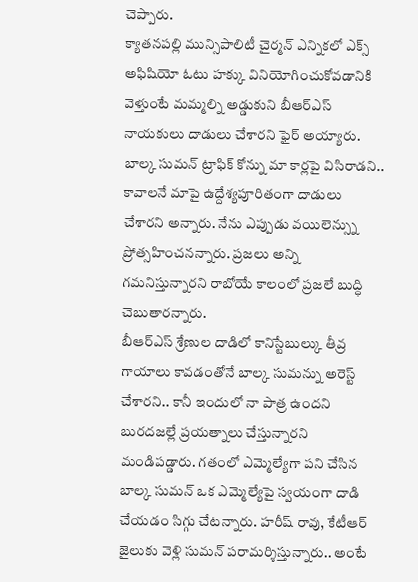చెప్పారు.
క్యాతనపల్లి మున్సిపాలిటీ చైర్మన్ ఎన్నికలో ఎక్స్ అఫిషియో ఓటు హక్కు వినియోగించుకోవడానికి వెళ్తుంటే మమ్మల్ని అడ్డుకుని బీఆర్ఎస్ నాయకులు దాడులు చేశారని ఫైర్ అయ్యారు. బాల్క సుమన్ ట్రాఫిక్ కోన్ను మా కార్లపై విసిరాడని.. కావాలనే మాపై ఉద్దేశ్యపూరితంగా దాడులు చేశారని అన్నారు. నేను ఎప్పుడు వయిలెన్స్ను ప్రోత్సహించనన్నారు. ప్రజలు అన్ని గమనిస్తున్నారని రాబోయే కాలంలో ప్రజలే బుద్ధి చెబుతారన్నారు.
బీఆర్ఎస్ శ్రేణుల దాడిలో కానిస్టేబుల్కు తీవ్ర గాయాలు కావడంతోనే బాల్క సుమన్ను అరెస్ట్ చేశారని.. కానీ ఇందులో నా పాత్ర ఉందని బురదజల్లే ప్రయత్నాలు చేస్తున్నారని మండిపడ్డారు. గతంలో ఎమ్మెల్యేగా పని చేసిన బాల్క సుమన్ ఒక ఎమ్మెల్యేపై స్వయంగా దాడి చేయడం సిగ్గు చేటన్నారు. హరీష్ రావు, కేటీఆర్ జైలుకు వెళ్లి సుమన్ పరామర్శిస్తున్నారు.. అంటే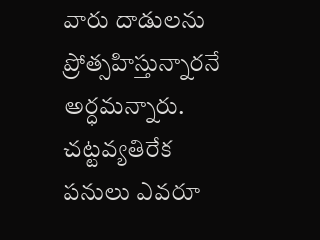వారు దాడులను ప్రోత్సహిస్తున్నారనే అర్ధమన్నారు. చట్టవ్యతిరేక పనులు ఎవరూ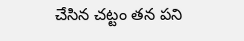చేసిన చట్టం తన పని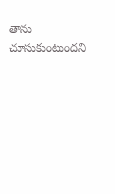తాను చూసుకుంటుందని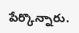పేర్కొన్నారు.